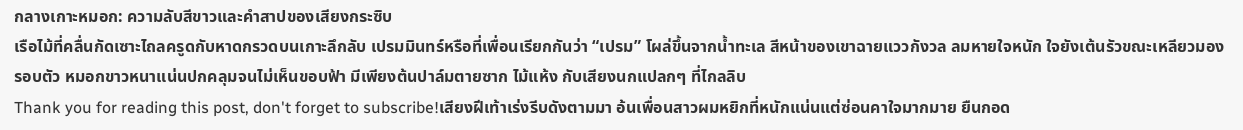กลางเกาะหมอก: ความลับสีขาวและคำสาปของเสียงกระซิบ
เรือไม้ที่คลื่นกัดเซาะไถลครูดกับหาดกรวดบนเกาะลึกลับ เปรมมินทร์หรือที่เพื่อนเรียกกันว่า “เปรม” โผล่ขึ้นจากน้ำทะเล สีหน้าของเขาฉายแววกังวล ลมหายใจหนัก ใจยังเต้นรัวขณะเหลียวมองรอบตัว หมอกขาวหนาแน่นปกคลุมจนไม่เห็นขอบฟ้า มีเพียงต้นปาล์มตายซาก ไม้แห้ง กับเสียงนกแปลกๆ ที่ไกลลิบ
Thank you for reading this post, don't forget to subscribe!เสียงฝีเท้าเร่งรีบดังตามมา อ้นเพื่อนสาวผมหยิกที่หนักแน่นแต่ซ่อนคาใจมากมาย ยืนกอด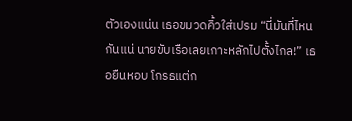ตัวเองแน่น เธอขมวดคิ้วใส่เปรม “นี่มันที่ไหนกันแน่ นายขับเรือเลยเกาะหลักไปตั้งไกล!” เธอยืนหอบ โกรธแต่ก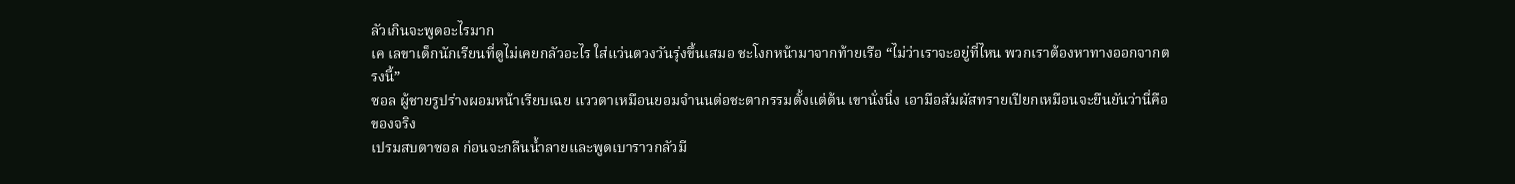ลัวเกินจะพูดอะไรมาก
เค เลขาเด็กนักเรียนที่ดูไม่เคยกลัวอะไร ใส่แว่นตวงวันรุ่งขึ้นเสมอ ชะโงกหน้ามาจากท้ายเรือ “ไม่ว่าเราจะอยู่ที่ไหน พวกเราต้องหาทางออกจากตรงนี้”
ซอล ผู้ชายรูปร่างผอมหน้าเรียบเฉย แววตาเหมือนยอมจำนนต่อชะตากรรมตั้งแต่ต้น เขานั่งนิ่ง เอามือสัมผัสทรายเปียกเหมือนจะยืนยันว่านี่คือของจริง
เปรมสบตาซอล ก่อนจะกลืนน้ำลายและพูดเบาราวกลัวมี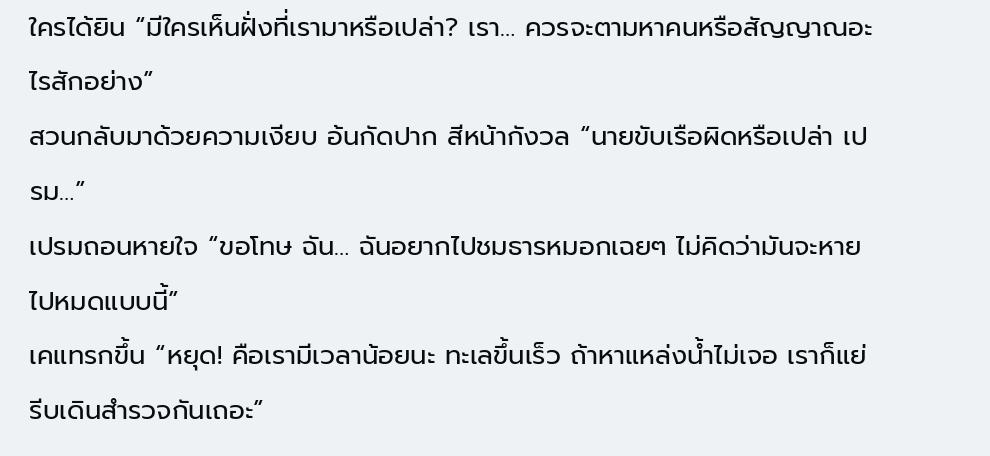ใครได้ยิน “มีใครเห็นฝั่งที่เรามาหรือเปล่า? เรา… ควรจะตามหาคนหรือสัญญาณอะไรสักอย่าง”
สวนกลับมาด้วยความเงียบ อ้นกัดปาก สีหน้ากังวล “นายขับเรือผิดหรือเปล่า เปรม…”
เปรมถอนหายใจ “ขอโทษ ฉัน… ฉันอยากไปชมธารหมอกเฉยๆ ไม่คิดว่ามันจะหายไปหมดแบบนี้”
เคแทรกขึ้น “หยุด! คือเรามีเวลาน้อยนะ ทะเลขึ้นเร็ว ถ้าหาแหล่งน้ำไม่เจอ เราก็แย่ รีบเดินสำรวจกันเถอะ”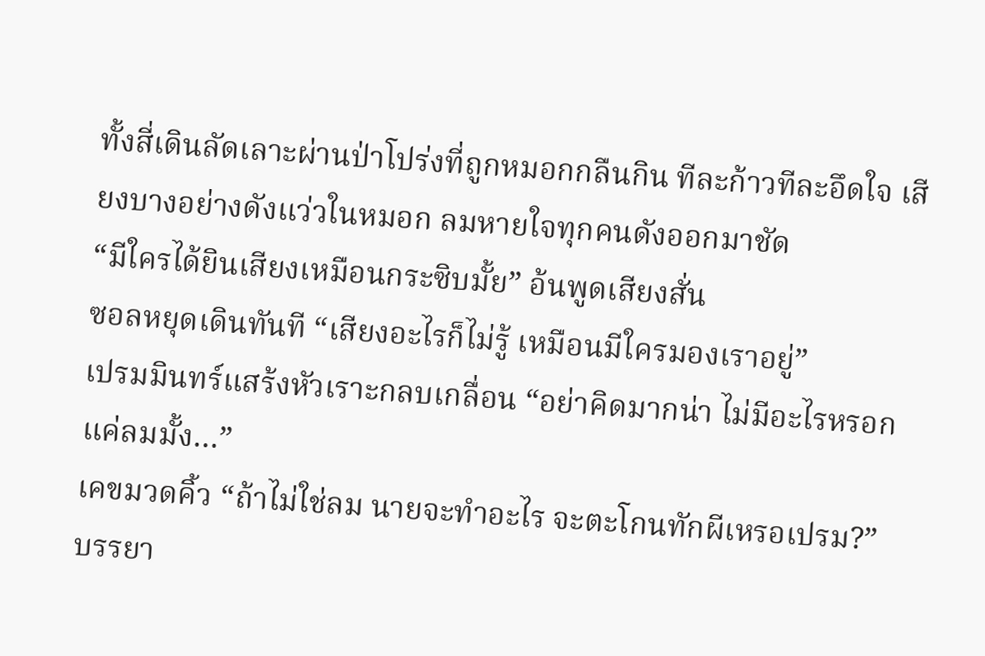ทั้งสี่เดินลัดเลาะผ่านป่าโปร่งที่ถูกหมอกกลืนกิน ทีละก้าวทีละอึดใจ เสียงบางอย่างดังแว่วในหมอก ลมหายใจทุกคนดังออกมาชัด
“มีใครได้ยินเสียงเหมือนกระซิบมั้ย” อ้นพูดเสียงสั่น
ซอลหยุดเดินทันที “เสียงอะไรก็ไม่รู้ เหมือนมีใครมองเราอยู่”
เปรมมินทร์แสร้งหัวเราะกลบเกลื่อน “อย่าคิดมากน่า ไม่มีอะไรหรอก แค่ลมมั้ง…”
เคขมวดคิ้ว “ถ้าไม่ใช่ลม นายจะทำอะไร จะตะโกนทักผีเหรอเปรม?”
บรรยา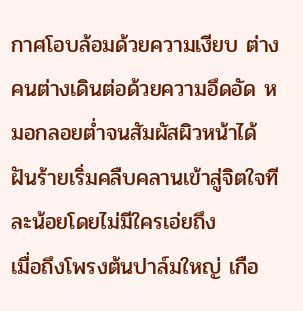กาศโอบล้อมด้วยความเงียบ ต่างคนต่างเดินต่อด้วยความอึดอัด หมอกลอยต่ำจนสัมผัสผิวหน้าได้ ฝันร้ายเริ่มคลืบคลานเข้าสู่จิตใจทีละน้อยโดยไม่มีใครเอ่ยถึง
เมื่อถึงโพรงต้นปาล์มใหญ่ เกือ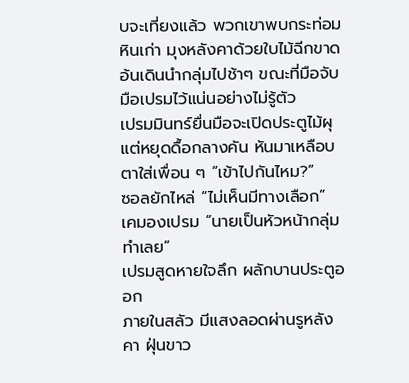บจะเที่ยงแล้ว พวกเขาพบกระท่อมหินเก่า มุงหลังคาด้วยใบไม้ฉีกขาด อ้นเดินนำกลุ่มไปช้าๆ ขณะที่มือจับมือเปรมไว้แน่นอย่างไม่รู้ตัว
เปรมมินทร์ยื่นมือจะเปิดประตูไม้ผุ แต่หยุดดื้อกลางคัน หันมาเหลือบตาใส่เพื่อน ๆ “เข้าไปกันไหม?”
ซอลยักไหล่ “ไม่เห็นมีทางเลือก”
เคมองเปรม “นายเป็นหัวหน้ากลุ่ม ทำเลย”
เปรมสูดหายใจลึก ผลักบานประตูออก
ภายในสลัว มีแสงลอดผ่านรูหลังคา ฝุ่นขาว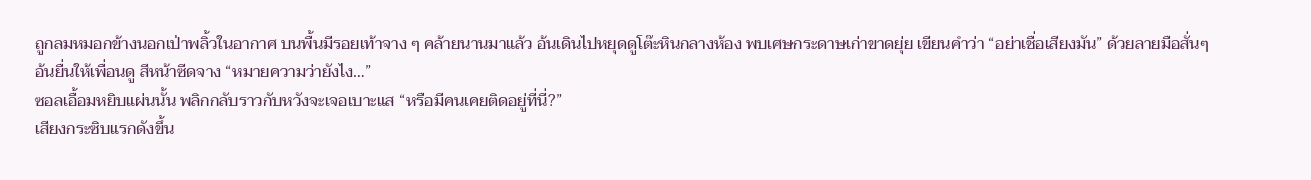ถูกลมหมอกข้างนอกเป่าพลิ้วในอากาศ บนพื้นมีรอยเท้าจาง ๆ คล้ายนานมาแล้ว อ้นเดินไปหยุดดูโต๊ะหินกลางห้อง พบเศษกระดาษเก่าขาดยุ่ย เขียนคำว่า “อย่าเชื่อเสียงมัน” ด้วยลายมือสั่นๆ
อ้นยื่นให้เพื่อนดู สีหน้าซีดจาง “หมายความว่ายังไง…”
ซอลเอื้อมหยิบแผ่นนั้น พลิกกลับราวกับหวังจะเจอเบาะแส “หรือมีคนเคยติดอยู่ที่นี่?”
เสียงกระซิบแรกดังขึ้น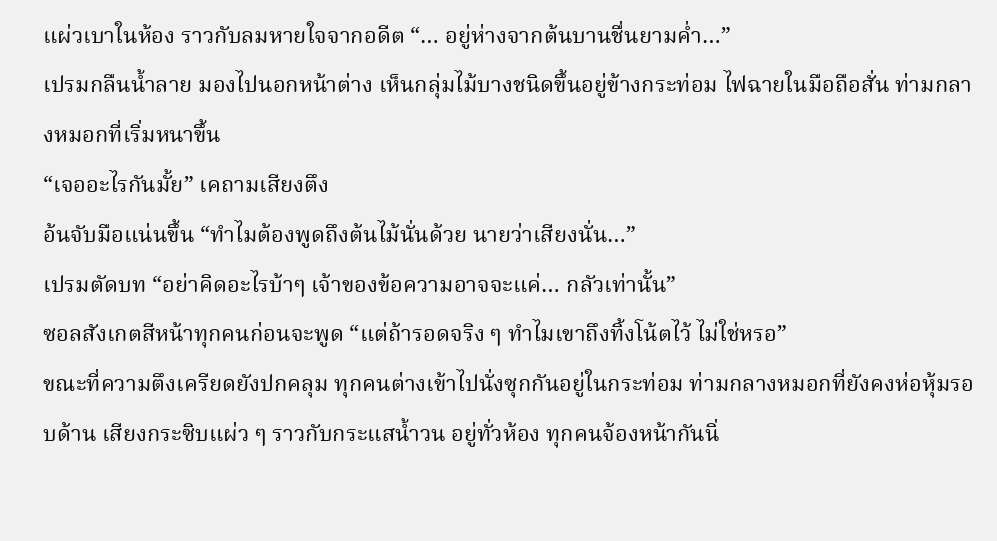แผ่วเบาในห้อง ราวกับลมหายใจจากอดีต “… อยู่ห่างจากต้นบานชื่นยามค่ำ…”
เปรมกลืนน้ำลาย มองไปนอกหน้าต่าง เห็นกลุ่มไม้บางชนิดขึ้นอยู่ข้างกระท่อม ไฟฉายในมือถือสั่น ท่ามกลางหมอกที่เริ่มหนาขึ้น
“เจออะไรกันมั้ย” เคถามเสียงตึง
อ้นจับมือแน่นขึ้น “ทำไมต้องพูดถึงต้นไม้นั่นด้วย นายว่าเสียงนั่น…”
เปรมตัดบท “อย่าคิดอะไรบ้าๆ เจ้าของข้อความอาจจะแค่… กลัวเท่านั้น”
ซอลสังเกตสีหน้าทุกคนก่อนจะพูด “แต่ถ้ารอดจริง ๆ ทำไมเขาถึงทิ้งโน้ตไว้ ไม่ใช่หรอ”
ขณะที่ความตึงเครียดยังปกคลุม ทุกคนต่างเข้าไปนั่งซุกกันอยู่ในกระท่อม ท่ามกลางหมอกที่ยังคงห่อหุ้มรอบด้าน เสียงกระซิบแผ่ว ๆ ราวกับกระแสน้ำวน อยู่ทั่วห้อง ทุกคนจ้องหน้ากันนิ่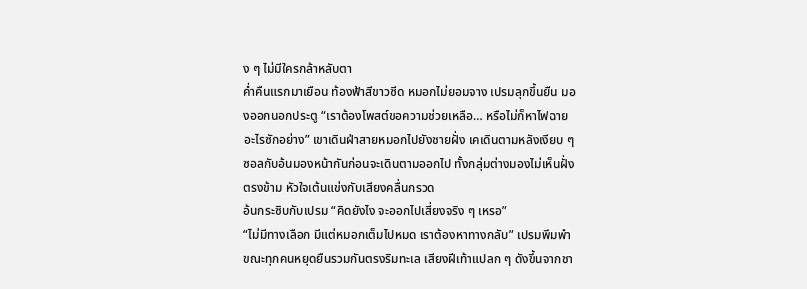ง ๆ ไม่มีใครกล้าหลับตา
ค่ำคืนแรกมาเยือน ท้องฟ้าสีขาวซีด หมอกไม่ยอมจาง เปรมลุกขึ้นยืน มองออกนอกประตู “เราต้องโพสต์ขอความช่วยเหลือ… หรือไม่ก็หาไฟฉายอะไรซักอย่าง” เขาเดินฝ่าสายหมอกไปยังชายฝั่ง เคเดินตามหลังเงียบ ๆ ซอลกับอ้นมองหน้ากันก่อนจะเดินตามออกไป ทั้งกลุ่มต่างมองไม่เห็นฝั่งตรงข้าม หัวใจเต้นแข่งกับเสียงคลื่นกรวด
อ้นกระซิบกับเปรม “คิดยังไง จะออกไปเสี่ยงจริง ๆ เหรอ”
“ไม่มีทางเลือก มีแต่หมอกเต็มไปหมด เราต้องหาทางกลับ” เปรมพึมพำ
ขณะทุกคนหยุดยืนรวมกันตรงริมทะเล เสียงฝีเท้าแปลก ๆ ดังขึ้นจากชา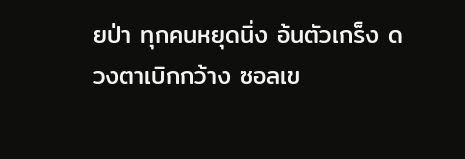ยป่า ทุกคนหยุดนิ่ง อ้นตัวเกร็ง ดวงตาเบิกกว้าง ซอลเข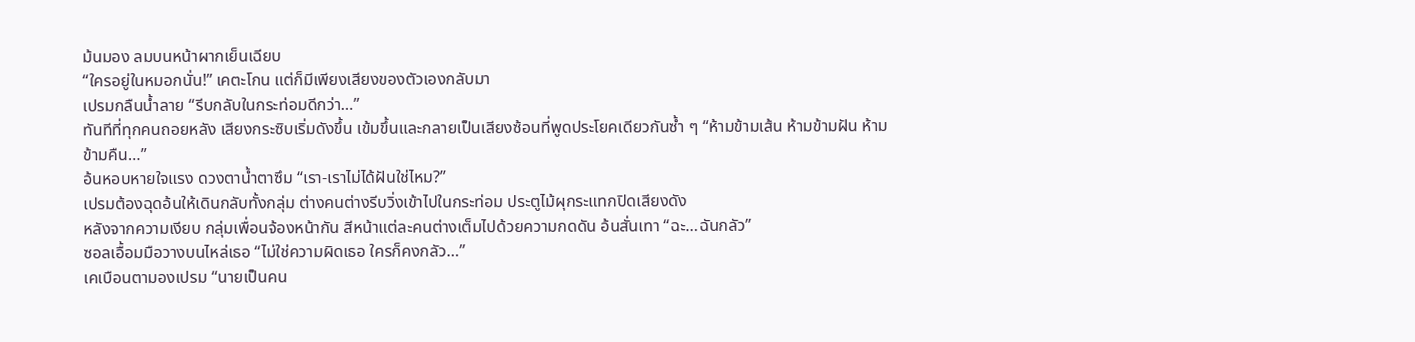ม้นมอง ลมบนหน้าผากเย็นเฉียบ
“ใครอยู่ในหมอกนั่น!” เคตะโกน แต่ก็มีเพียงเสียงของตัวเองกลับมา
เปรมกลืนน้ำลาย “รีบกลับในกระท่อมดีกว่า…”
ทันทีที่ทุกคนถอยหลัง เสียงกระซิบเริ่มดังขึ้น เข้มขึ้นและกลายเป็นเสียงซ้อนที่พูดประโยคเดียวกันซ้ำ ๆ “ห้ามข้ามเส้น ห้ามข้ามฝัน ห้ามข้ามคืน…”
อ้นหอบหายใจแรง ดวงตาน้ำตาซึม “เรา-เราไม่ได้ฝันใช่ไหม?”
เปรมต้องฉุดอ้นให้เดินกลับทั้งกลุ่ม ต่างคนต่างรีบวิ่งเข้าไปในกระท่อม ประตูไม้ผุกระแทกปิดเสียงดัง
หลังจากความเงียบ กลุ่มเพื่อนจ้องหน้ากัน สีหน้าแต่ละคนต่างเต็มไปด้วยความกดดัน อ้นสั่นเทา “ฉะ…ฉันกลัว”
ซอลเอื้อมมือวางบนไหล่เธอ “ไม่ใช่ความผิดเธอ ใครก็คงกลัว…”
เคเบือนตามองเปรม “นายเป็นคน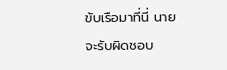ขับเรือมาที่นี่ นายจะรับผิดชอบ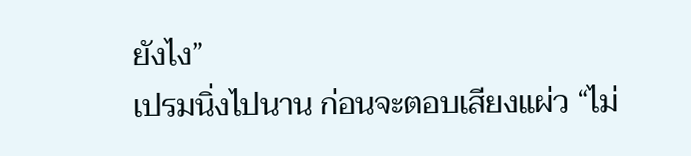ยังไง”
เปรมนิ่งไปนาน ก่อนจะตอบเสียงแผ่ว “ไม่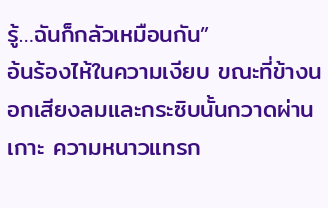รู้…ฉันก็กลัวเหมือนกัน”
อ้นร้องไห้ในความเงียบ ขณะที่ข้างนอกเสียงลมและกระซิบนั้นกวาดผ่านเกาะ ความหนาวแทรก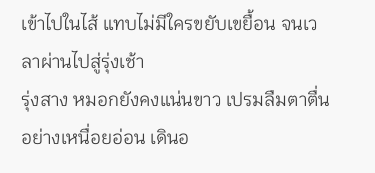เข้าไปในไส้ แทบไม่มีใครขยับเขยื้อน จนเวลาผ่านไปสู่รุ่งเช้า
รุ่งสาง หมอกยังคงแน่นขาว เปรมลืมตาตื่นอย่างเหนื่อยอ่อน เดินอ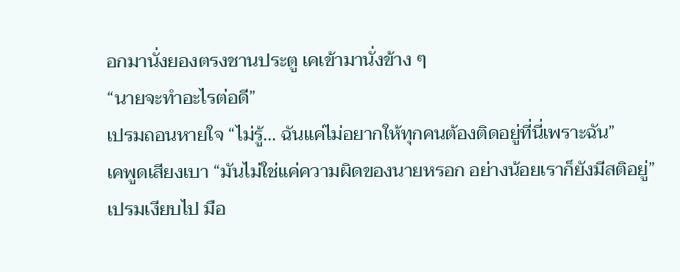อกมานั่งยองตรงชานประตู เคเข้ามานั่งข้าง ๆ
“นายจะทำอะไรต่อดี”
เปรมถอนหายใจ “ไม่รู้… ฉันแค่ไม่อยากให้ทุกคนต้องติดอยู่ที่นี่เพราะฉัน”
เคพูดเสียงเบา “มันไม่ใช่แค่ความผิดของนายหรอก อย่างน้อยเราก็ยังมีสติอยู่”
เปรมเงียบไป มือ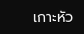เกาะหัว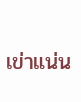เข่าแน่น